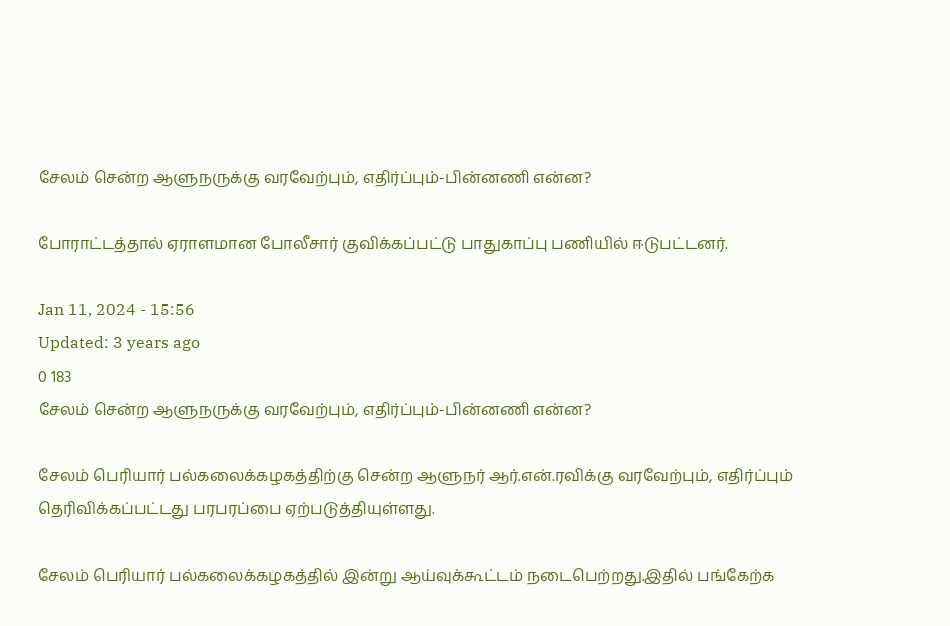சேலம் சென்ற ஆளுநருக்கு வரவேற்பும், எதிர்ப்பும்-பின்னணி என்ன?

போராட்டத்தால் ஏராளமான போலீசார் குவிக்கப்பட்டு பாதுகாப்பு பணியில் ஈடுபட்டனர்.

Jan 11, 2024 - 15:56
Updated: 3 years ago
0 183
சேலம் சென்ற ஆளுநருக்கு வரவேற்பும், எதிர்ப்பும்-பின்னணி என்ன?

சேலம் பெரியார் பல்கலைக்கழகத்திற்கு சென்ற ஆளுநர் ஆர்.என்.ரவிக்கு வரவேற்பும், எதிர்ப்பும் தெரிவிக்கப்பட்டது பரபரப்பை ஏற்படுத்தியுள்ளது.

சேலம் பெரியார் பல்கலைக்கழகத்தில் இன்று ஆய்வுக்கூட்டம் நடைபெற்றது.இதில் பங்கேற்க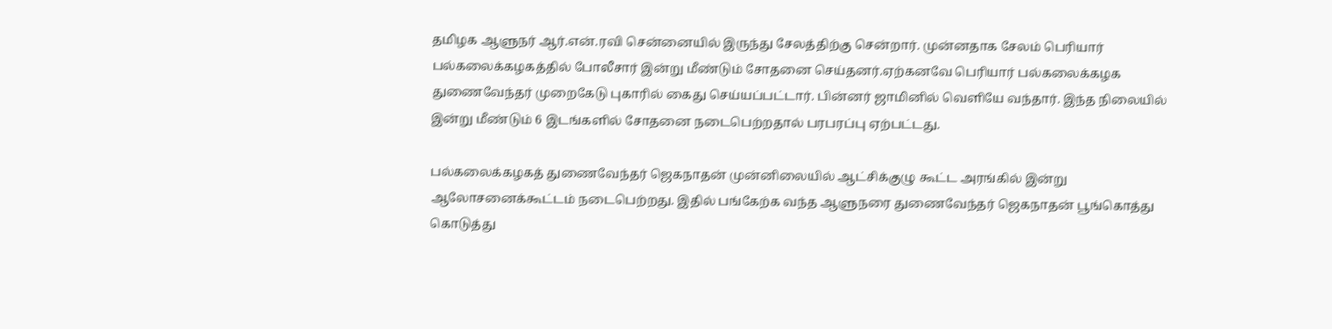தமிழக ஆளுநர் ஆர்.என்.ரவி சென்னையில் இருந்து சேலத்திற்கு சென்றார். முன்னதாக சேலம் பெரியார் பல்கலைக்கழகத்தில் போலீசார் இன்று மீண்டும் சோதனை செய்தனர்.ஏற்கனவே பெரியார் பல்கலைக்கழக துணைவேந்தர் முறைகேடு புகாரில் கைது செய்யப்பட்டார். பின்னர் ஜாமினில் வெளியே வந்தார். இந்த நிலையில் இன்று மீண்டும் 6 இடங்களில் சோதனை நடைபெற்றதால் பரபரப்பு ஏற்பட்டது.

பல்கலைக்கழகத் துணைவேந்தர் ஜெகநாதன் முன்னிலையில் ஆட்சிக்குழு கூட்ட அரங்கில் இன்று ஆலோசனைக்கூட்டம் நடைபெற்றது. இதில் பங்கேற்க வந்த ஆளுநரை துணைவேந்தர் ஜெகநாதன் பூங்கொத்து கொடுத்து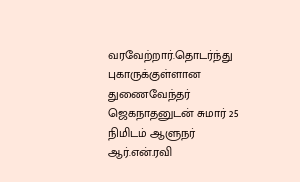வரவேற்றார்.தொடர்ந்து புகாருக்குள்ளான துணைவேந்தர் ஜெகநாதனுடன் சுமார் 25 நிமிடம் ஆளுநர் ஆர்.என்.ரவி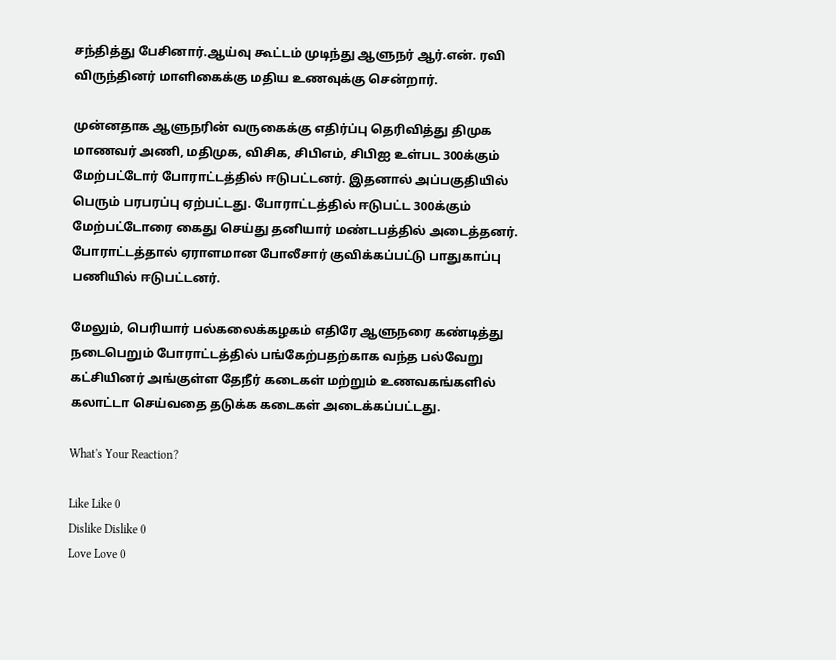சந்தித்து பேசினார்.ஆய்வு கூட்டம் முடிந்து ஆளுநர் ஆர்.என். ரவி விருந்தினர் மாளிகைக்கு மதிய உணவுக்கு சென்றார்.

முன்னதாக ஆளுநரின் வருகைக்கு எதிர்ப்பு தெரிவித்து திமுக மாணவர் அணி, மதிமுக, விசிக, சிபிஎம், சிபிஐ உள்பட 300க்கும் மேற்பட்டோர் போராட்டத்தில் ஈடுபட்டனர். இதனால் அப்பகுதியில் பெரும் பரபரப்பு ஏற்பட்டது. போராட்டத்தில் ஈடுபட்ட 300க்கும் மேற்பட்டோரை கைது செய்து தனியார் மண்டபத்தில் அடைத்தனர். போராட்டத்தால் ஏராளமான போலீசார் குவிக்கப்பட்டு பாதுகாப்பு பணியில் ஈடுபட்டனர்.

மேலும், பெரியார் பல்கலைக்கழகம் எதிரே ஆளுநரை கண்டித்து நடைபெறும் போராட்டத்தில் பங்கேற்பதற்காக வந்த பல்வேறு கட்சியினர் அங்குள்ள தேநீர் கடைகள் மற்றும் உணவகங்களில் கலாட்டா செய்வதை தடுக்க கடைகள் அடைக்கப்பட்டது.

What's Your Reaction?

Like Like 0
Dislike Dislike 0
Love Love 0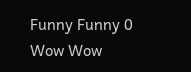Funny Funny 0
Wow Wow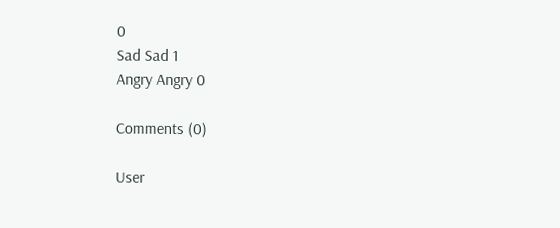0
Sad Sad 1
Angry Angry 0

Comments (0)

User